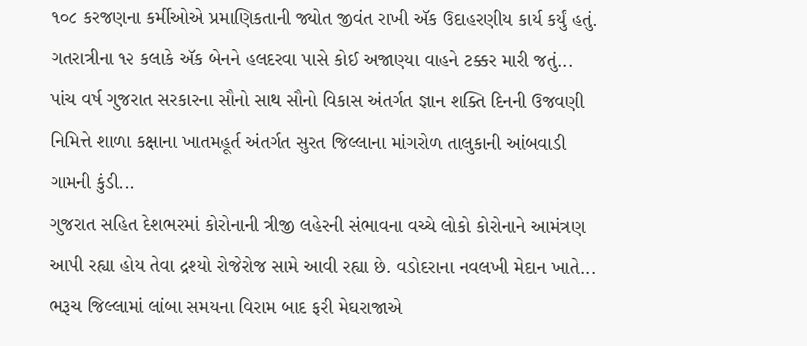૧૦૮ કરજણના કર્મીઓએ પ્રમાણિકતાની જ્યોત જીવંત રાખી ઍક ઉદાહરણીય કાર્ય કર્યું હતું. ગતરાત્રીના ૧૨ કલાકે ઍક બેનને હલદરવા પાસે કોઈ અજાણ્યા વાહને ટક્કર મારી જતું...
પાંચ વર્ષ ગુજરાત સરકારના સૌનો સાથ સૌનો વિકાસ અંતર્ગત જ્ઞાન શક્તિ દિનની ઉજવણી નિમિત્તે શાળા કક્ષાના ખાતમહૂર્ત અંતર્ગત સુરત જિલ્લાના માંગરોળ તાલુકાની આંબવાડી ગામની કુંડી...
ગુજરાત સહિત દેશભરમાં કોરોનાની ત્રીજી લહેરની સંભાવના વચ્ચે લોકો કોરોનાને આમંત્રણ આપી રહ્યા હોય તેવા દ્રશ્યો રોજેરોજ સામે આવી રહ્યા છે. વડોદરાના નવલખી મેદાન ખાતે...
ભરૂચ જિલ્લામાં લાંબા સમયના વિરામ બાદ ફરી મેઘરાજાએ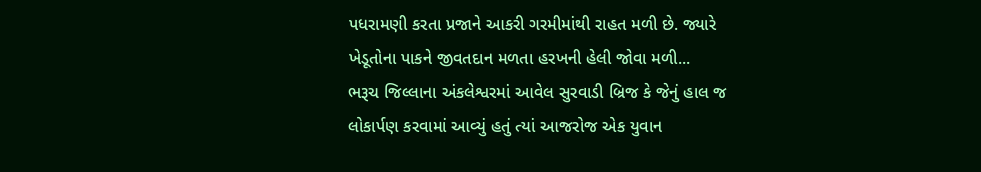પધરામણી કરતા પ્રજાને આકરી ગરમીમાંથી રાહત મળી છે. જ્યારે ખેડૂતોના પાકને જીવતદાન મળતા હરખની હેલી જોવા મળી...
ભરૂચ જિલ્લાના અંકલેશ્વરમાં આવેલ સુરવાડી બ્રિજ કે જેનું હાલ જ લોકાર્પણ કરવામાં આવ્યું હતું ત્યાં આજરોજ એક યુવાન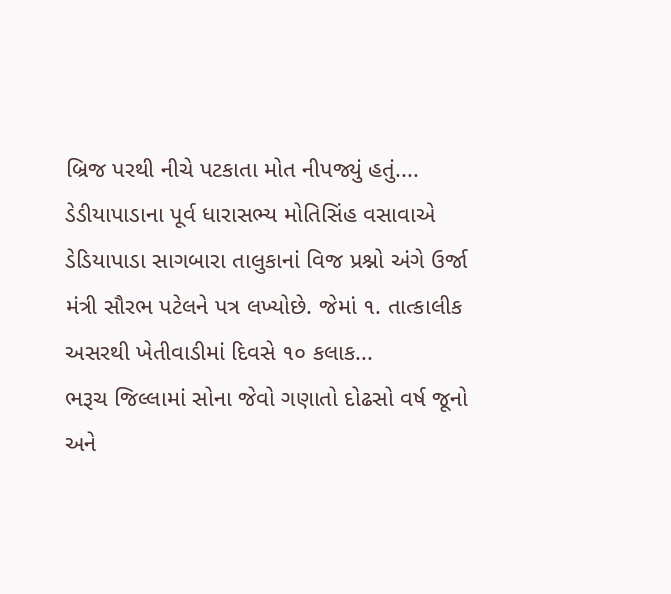બ્રિજ પરથી નીચે પટકાતા મોત નીપજ્યું હતું....
ડેડીયાપાડાના પૂર્વ ધારાસભ્ય મોતિસિંહ વસાવાએ ડેડિયાપાડા સાગબારા તાલુકાનાં વિજ પ્રશ્નો અંગે ઉર્જા મંત્રી સૌરભ પટેલને પત્ર લખ્યોછે. જેમાં ૧. તાત્કાલીક અસરથી ખેતીવાડીમાં દિવસે ૧૦ કલાક...
ભરૂચ જિલ્લામાં સોના જેવો ગણાતો દોઢસો વર્ષ જૂનો અને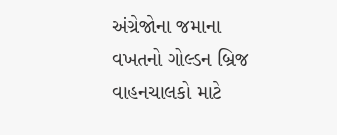અંગ્રેજોના જમાના વખતનો ગોલ્ડન બ્રિજ વાહનચાલકો માટે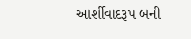આર્શીવાદરૂપ બની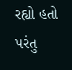રહ્યો હતો પરંતુ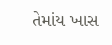તેમાંય ખાસ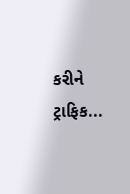કરીને ટ્રાફિક...